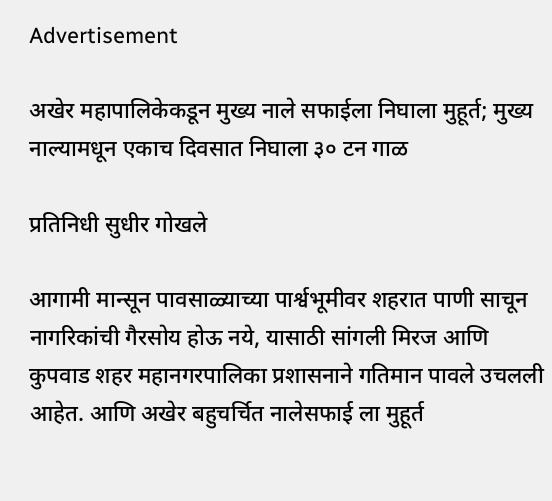Advertisement

अखेर महापालिकेकडून मुख्य नाले सफाईला निघाला मुहूर्त; मुख्य नाल्यामधून एकाच दिवसात निघाला ३० टन गाळ

प्रतिनिधी सुधीर गोखले

आगामी मान्सून पावसाळ्याच्या पार्श्वभूमीवर शहरात पाणी साचून नागरिकांची गैरसोय होऊ नये, यासाठी सांगली मिरज आणि कुपवाड शहर महानगरपालिका प्रशासनाने गतिमान पावले उचलली आहेत. आणि अखेर बहुचर्चित नालेसफाई ला मुहूर्त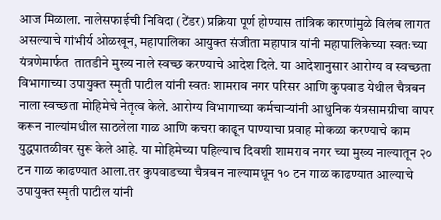आज मिळाला. नालेसफाईची निविदा (टेंडर) प्रक्रिया पूर्ण होण्यास तांत्रिक कारणांमुळे विलंब लागत असल्याचे गांभीर्य ओळखून, महापालिका आयुक्त संजीता महापात्र यांनी महापालिकेच्या स्वतःच्या यंत्रणेमार्फत  तातडीने मुख्य नाले स्वच्छ करण्याचे आदेश दिले. या आदेशानुसार आरोग्य व स्वच्छता विभागाच्या उपायुक्त स्मृती पाटील यांनी स्वतः शामराव नगर परिसर आणि कुपवाड येथील चैत्रबन नाला स्वच्छता मोहिमेचे नेतृत्व केले. आरोग्य विभागाच्या कर्मचाऱ्यांनी आधुनिक यंत्रसामग्रीचा वापर करून नाल्यांमधील साठलेला गाळ आणि कचरा काढून पाण्याचा प्रवाह मोकळा करण्याचे काम युद्धपातळीवर सुरू केले आहे. या मोहिमेच्या पहिल्याच दिवशी शामराव नगर च्या मुख्य नाल्यातून २० टन गाळ काढण्यात आला.तर कुपवाडच्या चैत्रबन नाल्यामधून १० टन गाळ काढण्यात आल्याचे उपायुक्त स्मृती पाटील यांनी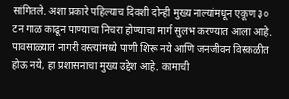सांगितले. अशा प्रकारे पहिल्याच दिवशी दोन्ही मुख्य नाल्यांमधून एकूण ३० टन गाळ काढून पाण्याचा निचरा होण्याचा मार्ग सुलभ करण्यात आला आहे. पावसाळ्यात नागरी वस्त्यांमध्ये पाणी शिरू नये आणि जनजीवन विस्कळीत होऊ नये, हा प्रशासनाचा मुख्य उद्देश आहे. कामाची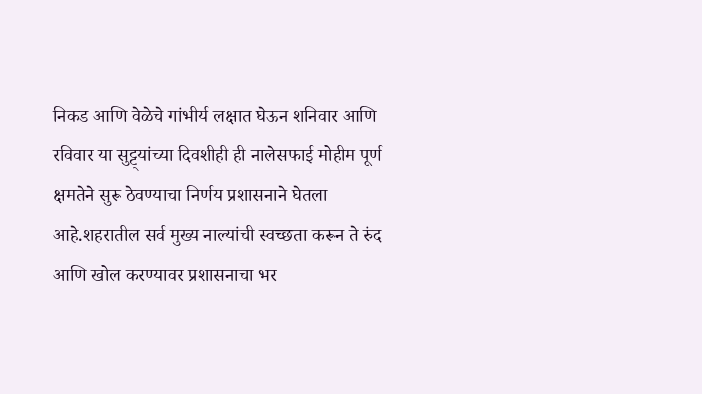निकड आणि वेळेचे गांभीर्य लक्षात घेऊन शनिवार आणि रविवार या सुट्ट्यांच्या दिवशीही ही नालेसफाई मोहीम पूर्ण क्षमतेने सुरू ठेवण्याचा निर्णय प्रशासनाने घेतला आहे.शहरातील सर्व मुख्य नाल्यांची स्वच्छता करून ते रुंद आणि खोल करण्यावर प्रशासनाचा भर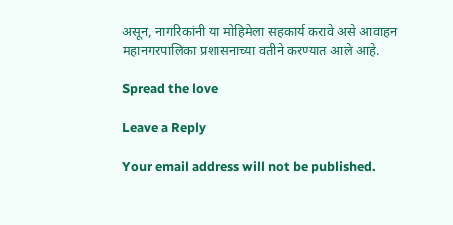असून, नागरिकांनी या मोहिमेला सहकार्य करावे असे आवाहन महानगरपालिका प्रशासनाच्या वतीने करण्यात आले आहे.

Spread the love

Leave a Reply

Your email address will not be published.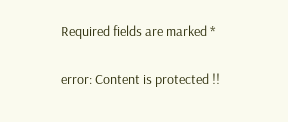Required fields are marked *

error: Content is protected !!